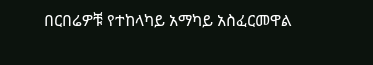በርበሬዎቹ የተከላካይ አማካይ አስፈርመዋል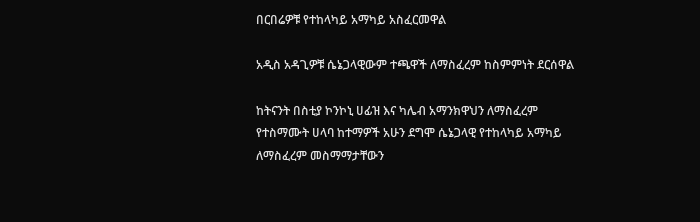በርበሬዎቹ የተከላካይ አማካይ አስፈርመዋል

አዲስ አዳጊዎቹ ሴኔጋላዊውም ተጫዋች ለማስፈረም ከስምምነት ደርሰዋል

ከትናንት በስቲያ ኮንኮኒ ሀፊዝ እና ካሌብ አማንክዋህን ለማስፈረም የተስማሙት ሀላባ ከተማዎች አሁን ደግሞ ሴኔጋላዊ የተከላካይ አማካይ ለማስፈረም መስማማታቸውን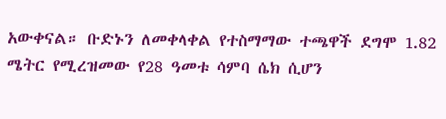አውቀናል። ቡድኑን ለመቀላቀል የተስማማው ተጫዋች ደግሞ 1.82 ሜትር የሚረዝመው የ28 ዓመቱ ሳምባ ሴክ ሲሆን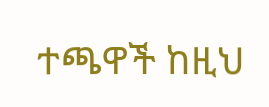ተጫዋች ከዚህ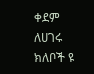ቀደም ለሀገሩ ክለቦች ዩ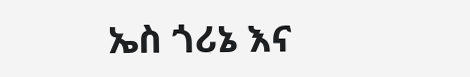ኤስ ጎሪኔ እና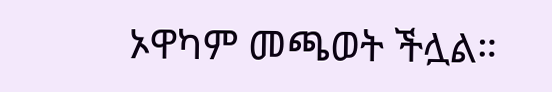ኦዋካም መጫወት ችሏል።